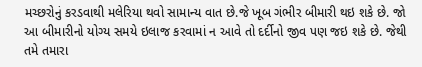મચ્છરોનું કરડવાથી મલેરિયા થવો સામાન્ય વાત છે.જે ખૂબ ગંભીર બીમારી થઇ શકે છે. જો આ બીમારીનો યોગ્ય સમયે ઇલાજ કરવામાં ન આવે તો દર્દીનો જીવ પણ જઇ શકે છે. જેથી તમે તમારા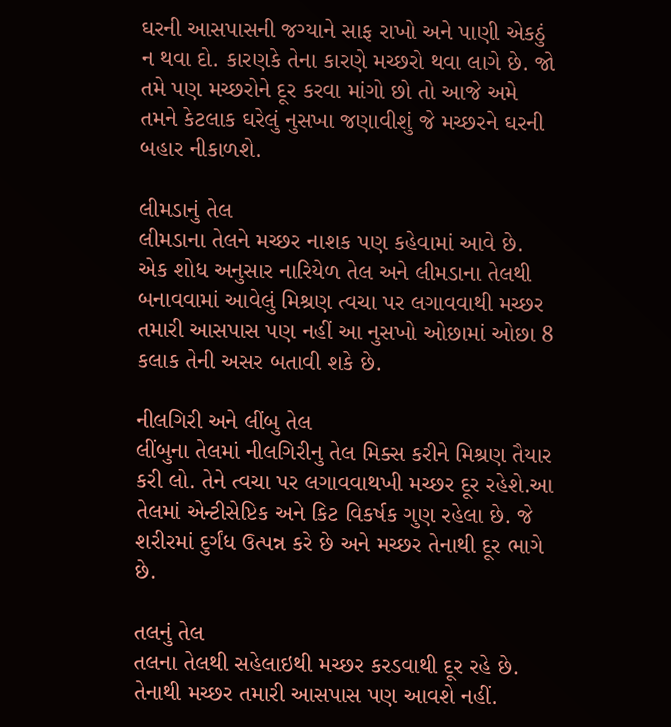ઘરની આસપાસની જગ્યાને સાફ રાખો અને પાણી એકઠું ન થવા દો. કારણકે તેના કારણે મચ્છરો થવા લાગે છે. જો તમે પણ મચ્છરોને દૂર કરવા માંગો છો તો આજે અમે તમને કેટલાક ઘરેલું નુસખા જણાવીશું જે મચ્છરને ઘરની બહાર નીકાળશે.

લીમડાનું તેલ
લીમડાના તેલને મચ્છર નાશક પણ કહેવામાં આવે છે. એક શોધ અનુસાર નારિયેળ તેલ અને લીમડાના તેલથી બનાવવામાં આવેલું મિશ્રણ ત્વચા પર લગાવવાથી મચ્છર તમારી આસપાસ પણ નહીં આ નુસખો ઓછામાં ઓછા 8 કલાક તેની અસર બતાવી શકે છે.

નીલગિરી અને લીંબુ તેલ
લીંબુના તેલમાં નીલગિરીનુ તેલ મિક્સ કરીને મિશ્રણ તૈયાર કરી લો. તેને ત્વચા પર લગાવવાથખી મચ્છર દૂર રહેશે.આ તેલમાં એન્ટીસેપ્ટિક અને કિટ વિકર્ષક ગુણ રહેલા છે. જે શરીરમાં દુર્ગંધ ઉત્પન્ન કરે છે અને મચ્છર તેનાથી દૂર ભાગે છે.

તલનું તેલ
તલના તેલથી સહેલાઇથી મચ્છર કરડવાથી દૂર રહે છે. તેનાથી મચ્છર તમારી આસપાસ પણ આવશે નહીં.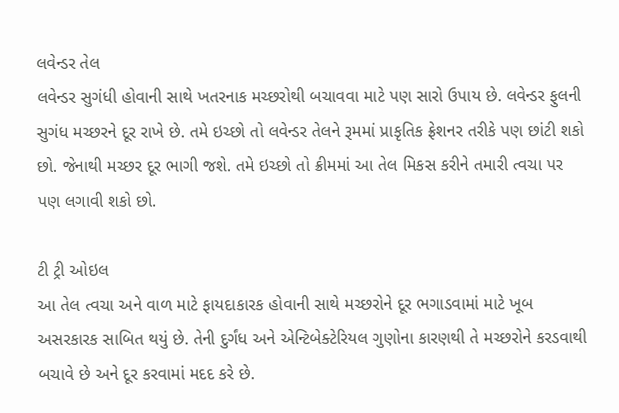લવેન્ડર તેલ
લવેન્ડર સુગંધી હોવાની સાથે ખતરનાક મચ્છરોથી બચાવવા માટે પણ સારો ઉપાય છે. લવેન્ડર ફુલની સુગંધ મચ્છરને દૂર રાખે છે. તમે ઇચ્છો તો લવેન્ડર તેલને રૂમમાં પ્રાકૃતિક ફ્રેશનર તરીકે પણ છાંટી શકો છો. જેનાથી મચ્છર દૂર ભાગી જશે. તમે ઇચ્છો તો ક્રીમમાં આ તેલ મિકસ કરીને તમારી ત્વચા પર પણ લગાવી શકો છો.

ટી ટ્રી ઓઇલ
આ તેલ ત્વચા અને વાળ માટે ફાયદાકારક હોવાની સાથે મચ્છરોને દૂર ભગાડવામાં માટે ખૂબ અસરકારક સાબિત થયું છે. તેની દુર્ગંધ અને એન્ટિબેક્ટેરિયલ ગુણોના કારણથી તે મચ્છરોને કરડવાથી બચાવે છે અને દૂર કરવામાં મદદ કરે છે.